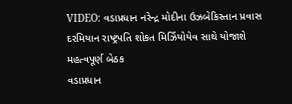VIDEO: વડાપ્રધાન નરેન્દ્ર મોદીના ઉઝબેકિસ્તાન પ્રવાસ દરમિયાન રાષ્ટ્રપતિ શોકત મિર્ઝિયોયેવ સાથે યોજાશે મહત્વપૂર્ણ બેઠક
વડાપ્રધાન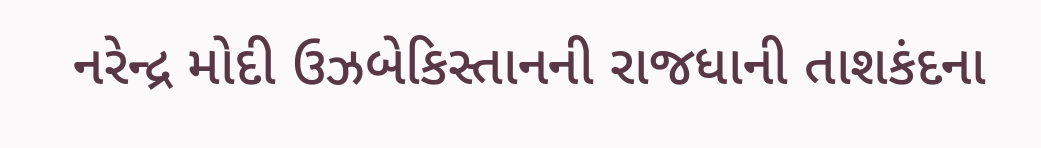નરેન્દ્ર મોદી ઉઝબેકિસ્તાનની રાજધાની તાશકંદના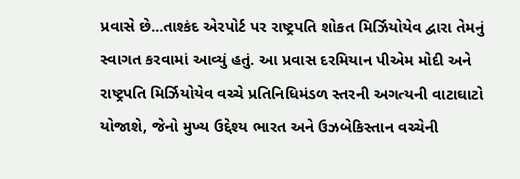પ્રવાસે છે...તાશ્કંદ એરપોર્ટ પર રાષ્ટ્રપતિ શોકત મિર્ઝિયોયેવ દ્વારા તેમનું સ્વાગત કરવામાં આવ્યું હતું. આ પ્રવાસ દરમિયાન પીએમ મોદી અને રાષ્ટ્રપતિ મિર્ઝિયોયેવ વચ્ચે પ્રતિનિધિમંડળ સ્તરની અગત્યની વાટાઘાટો યોજાશે, જેનો મુખ્ય ઉદ્દેશ્ય ભારત અને ઉઝબેકિસ્તાન વચ્ચેની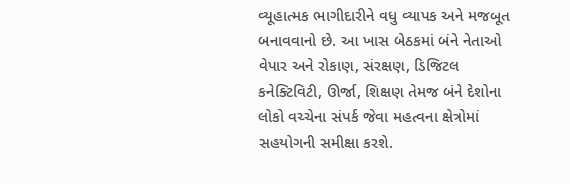વ્યૂહાત્મક ભાગીદારીને વધુ વ્યાપક અને મજબૂત બનાવવાનો છે. આ ખાસ બેઠકમાં બંને નેતાઓ વેપાર અને રોકાણ, સંરક્ષણ, ડિજિટલ કનેક્ટિવિટી, ઊર્જા, શિક્ષણ તેમજ બંને દેશોના લોકો વચ્ચેના સંપર્ક જેવા મહત્વના ક્ષેત્રોમાં સહયોગની સમીક્ષા કરશે.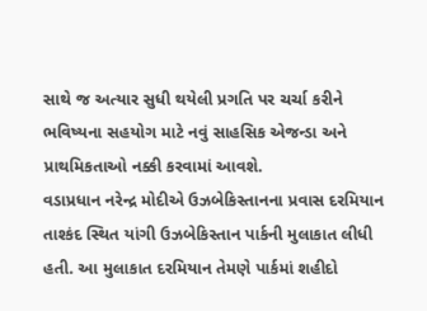સાથે જ અત્યાર સુધી થયેલી પ્રગતિ પર ચર્ચા કરીને ભવિષ્યના સહયોગ માટે નવું સાહસિક એજન્ડા અને પ્રાથમિકતાઓ નક્કી કરવામાં આવશે.
વડાપ્રધાન નરેન્દ્ર મોદીએ ઉઝબેકિસ્તાનના પ્રવાસ દરમિયાન તાશ્કંદ સ્થિત યાંગી ઉઝબેકિસ્તાન પાર્કની મુલાકાત લીધી હતી. આ મુલાકાત દરમિયાન તેમણે પાર્કમાં શહીદો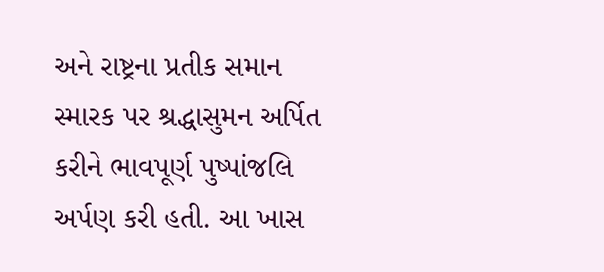અને રાષ્ટ્રના પ્રતીક સમાન સ્મારક પર શ્રદ્ધાસુમન અર્પિત કરીને ભાવપૂર્ણ પુષ્પાંજલિ અર્પણ કરી હતી. આ ખાસ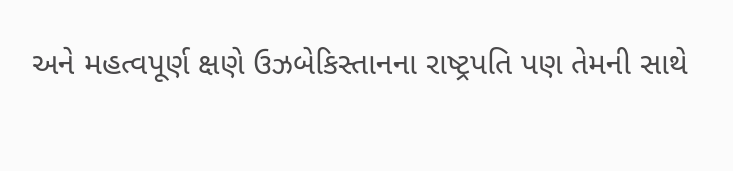અને મહત્વપૂર્ણ ક્ષણે ઉઝબેકિસ્તાનના રાષ્ટ્રપતિ પણ તેમની સાથે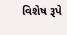વિશેષ રૂપે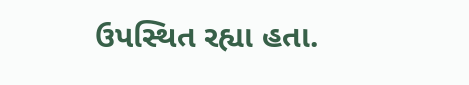ઉપસ્થિત રહ્યા હતા.